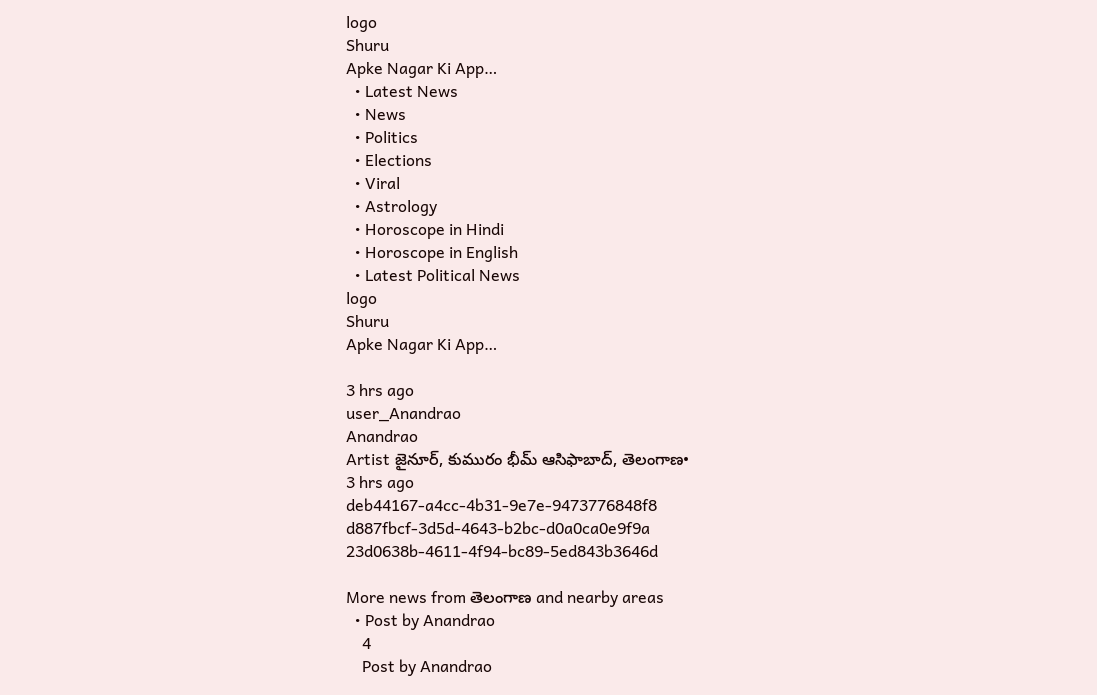logo
Shuru
Apke Nagar Ki App…
  • Latest News
  • News
  • Politics
  • Elections
  • Viral
  • Astrology
  • Horoscope in Hindi
  • Horoscope in English
  • Latest Political News
logo
Shuru
Apke Nagar Ki App…

3 hrs ago
user_Anandrao
Anandrao
Artist జైనూర్, కుమురం భీమ్ ఆసిఫాబాద్, తెలంగాణ•
3 hrs ago
deb44167-a4cc-4b31-9e7e-9473776848f8
d887fbcf-3d5d-4643-b2bc-d0a0ca0e9f9a
23d0638b-4611-4f94-bc89-5ed843b3646d

More news from తెలంగాణ and nearby areas
  • Post by Anandrao
    4
    Post by Anandrao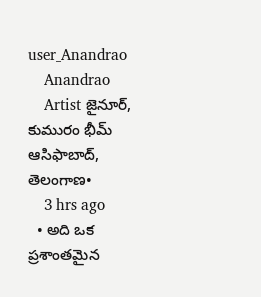user_Anandrao
    Anandrao
    Artist జైనూర్, కుమురం భీమ్ ఆసిఫాబాద్, తెలంగాణ•
    3 hrs ago
  • అది ఒక ప్రశాంతమైన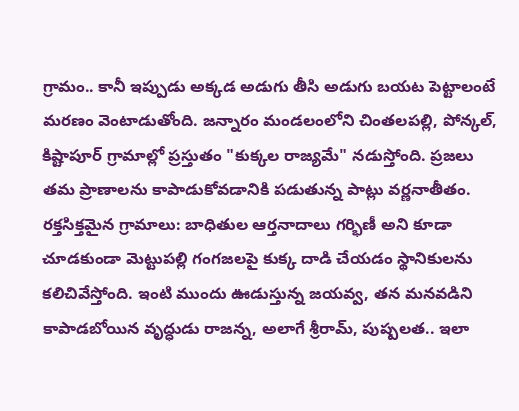గ్రామం.. కానీ ఇప్పుడు అక్కడ అడుగు తీసి అడుగు బయట పెట్టాలంటే మరణం వెంటాడుతోంది. జన్నారం మండలంలోని చింతలపల్లి, పోన్కల్, కిష్టాపూర్ గ్రామాల్లో ప్రస్తుతం "కుక్కల రాజ్యమే" నడుస్తోంది. ప్రజలు తమ ప్రాణాలను కాపాడుకోవడానికి పడుతున్న పాట్లు వర్ణనాతీతం. రక్తసిక్తమైన గ్రామాలు: బాధితుల ఆర్తనాదాలు గర్భిణీ అని కూడా చూడకుండా మెట్టుపల్లి గంగజలపై కుక్క దాడి చేయడం స్థానికులను కలిచివేస్తోంది. ఇంటి ముందు ఊడుస్తున్న జయవ్వ, తన మనవడిని కాపాడబోయిన వృద్ధుడు రాజన్న, అలాగే శ్రీరామ్, పుష్పలత.. ఇలా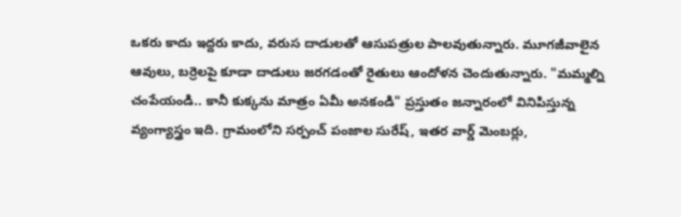ఒకరు కాదు ఇద్దరు కాదు, వరుస దాడులతో ఆసుపత్రుల పాలవుతున్నారు. మూగజీవాలైన ఆవులు, బర్రెలపై కూడా దాడులు జరగడంతో రైతులు ఆందోళన చెందుతున్నారు. "మమ్మల్ని చంపేయండి.. కానీ కుక్కను మాత్రం ఏమీ అనకండి" ప్రస్తుతం జన్నారంలో వినిపిస్తున్న వ్యంగ్యాస్త్రం ఇది. గ్రామంలోని సర్పంచ్ పంజాల సురేష్, ఇతర వార్డ్ మెంబర్లు,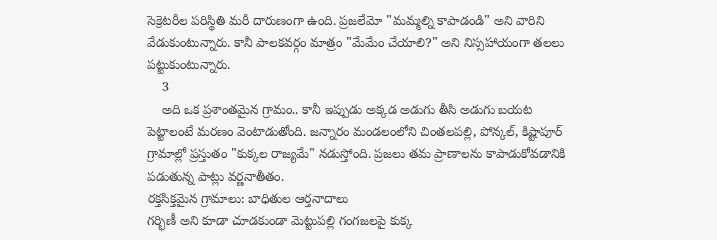సెక్రెటరీల పరిస్థితి మరీ దారుణంగా ఉంది. ప్రజలేమో "మమ్మల్ని కాపాడండి" అని వారిని వేడుకుంటున్నారు. కానీ పాలకవర్గం మాత్రం "మేమేం చేయాలి?" అని నిస్సహాయంగా తలలు పట్టుకుంటున్నారు.
    3
    అది ఒక ప్రశాంతమైన గ్రామం.. కానీ ఇప్పుడు అక్కడ అడుగు తీసి అడుగు బయట పెట్టాలంటే మరణం వెంటాడుతోంది. జన్నారం మండలంలోని చింతలపల్లి, పోన్కల్, కిష్టాపూర్ గ్రామాల్లో ప్రస్తుతం "కుక్కల రాజ్యమే" నడుస్తోంది. ప్రజలు తమ ప్రాణాలను కాపాడుకోవడానికి పడుతున్న పాట్లు వర్ణనాతీతం.
రక్తసిక్తమైన గ్రామాలు: బాధితుల ఆర్తనాదాలు
గర్భిణీ అని కూడా చూడకుండా మెట్టుపల్లి గంగజలపై కుక్క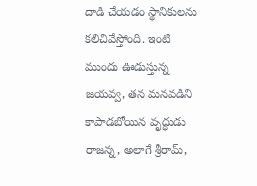దాడి చేయడం స్థానికులను కలిచివేస్తోంది. ఇంటి ముందు ఊడుస్తున్న జయవ్వ, తన మనవడిని కాపాడబోయిన వృద్ధుడు రాజన్న, అలాగే శ్రీరామ్,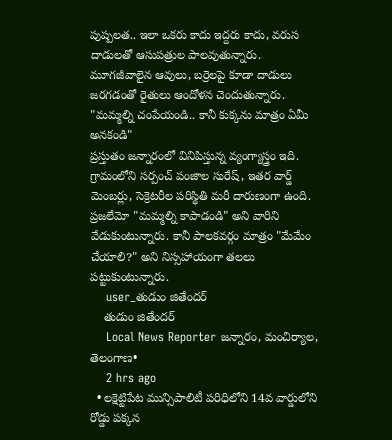పుష్పలత.. ఇలా ఒకరు కాదు ఇద్దరు కాదు, వరుస దాడులతో ఆసుపత్రుల పాలవుతున్నారు. మూగజీవాలైన ఆవులు, బర్రెలపై కూడా దాడులు జరగడంతో రైతులు ఆందోళన చెందుతున్నారు.
"మమ్మల్ని చంపేయండి.. కానీ కుక్కను మాత్రం ఏమీ అనకండి"
ప్రస్తుతం జన్నారంలో వినిపిస్తున్న వ్యంగ్యాస్త్రం ఇది. గ్రామంలోని సర్పంచ్ పంజాల సురేష్, ఇతర వార్డ్ మెంబర్లు, సెక్రెటరీల పరిస్థితి మరీ దారుణంగా ఉంది. ప్రజలేమో "మమ్మల్ని కాపాడండి" అని వారిని వేడుకుంటున్నారు. కానీ పాలకవర్గం మాత్రం "మేమేం చేయాలి?" అని నిస్సహాయంగా తలలు పట్టుకుంటున్నారు.
    user_తుడుం జితేందర్
    తుడుం జితేందర్
    Local News Reporter జన్నారం, మంచిర్యాల, తెలంగాణ•
    2 hrs ago
  • లక్షెట్టిపేట మున్సిపాలిటీ పరిధిలోని 14వ వార్డులోని రోడ్డు పక్కన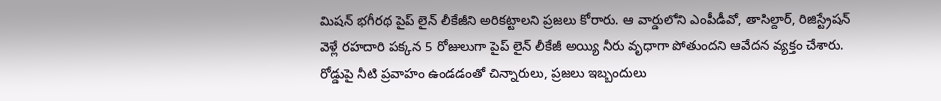మిషన్ భగీరథ పైప్ లైన్ లీకేజీని అరికట్టాలని ప్రజలు కోరారు. ఆ వార్డులోని ఎంపీడీవో, తాసిల్దార్, రిజిస్ట్రేషన్ వెళ్లే రహదారి పక్కన 5 రోజులుగా పైప్ లైన్ లీకేజీ అయ్యి నీరు వృధాగా పోతుందని ఆవేదన వ్యక్తం చేశారు. రోడ్డుపై నీటి ప్రవాహం ఉండడంతో చిన్నారులు, ప్రజలు ఇబ్బందులు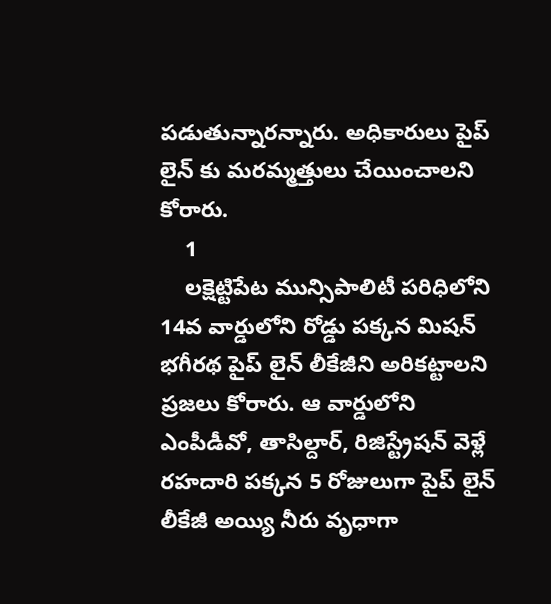పడుతున్నారన్నారు. అధికారులు పైప్ లైన్ కు మరమ్మత్తులు చేయించాలని కోరారు.
    1
    లక్షెట్టిపేట మున్సిపాలిటీ పరిధిలోని 14వ వార్డులోని రోడ్డు పక్కన మిషన్ భగీరథ పైప్ లైన్ లీకేజీని అరికట్టాలని ప్రజలు కోరారు. ఆ వార్డులోని ఎంపీడీవో, తాసిల్దార్, రిజిస్ట్రేషన్ వెళ్లే రహదారి పక్కన 5 రోజులుగా పైప్ లైన్ లీకేజీ అయ్యి నీరు వృధాగా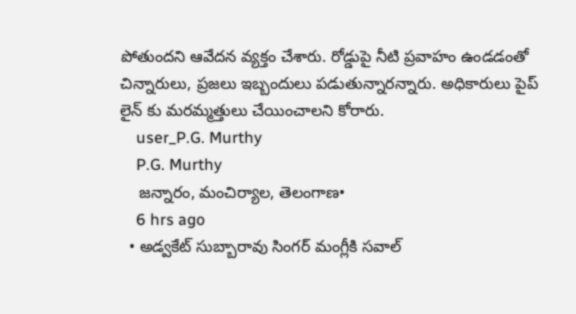పోతుందని ఆవేదన వ్యక్తం చేశారు. రోడ్డుపై నీటి ప్రవాహం ఉండడంతో చిన్నారులు, ప్రజలు ఇబ్బందులు పడుతున్నారన్నారు. అధికారులు పైప్ లైన్ కు మరమ్మత్తులు చేయించాలని కోరారు.
    user_P.G. Murthy
    P.G. Murthy
    జన్నారం, మంచిర్యాల, తెలంగాణ•
    6 hrs ago
  • అడ్వకేట్ సుబ్బారావు సింగర్ మంగ్లీకి సవాల్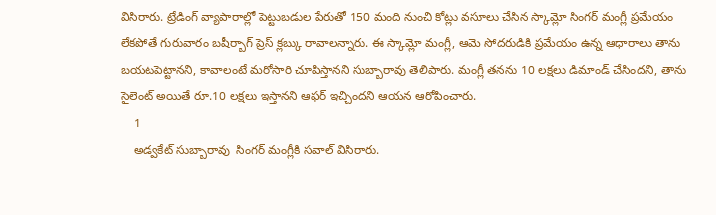విసిరారు. ట్రేడింగ్ వ్యాపారాల్లో పెట్టుబడుల పేరుతో 150 మంది నుంచి కోట్లు వసూలు చేసిన స్కామ్లో సింగర్ మంగ్లీ ప్రమేయం లేకపోతే గురువారం బషీర్బాగ్ ప్రెస్ క్లబ్కు రావాలన్నారు. ఈ స్కామ్లో మంగ్లీ, ఆమె సోదరుడికి ప్రమేయం ఉన్న ఆధారాలు తాను బయటపెట్టానని, కావాలంటే మరోసారి చూపిస్తానని సుబ్బారావు తెలిపారు. మంగ్లీ తనను 10 లక్షలు డిమాండ్ చేసిందని, తాను సైలెంట్ అయితే రూ.10 లక్షలు ఇస్తానని ఆఫర్ ఇచ్చిందని ఆయన ఆరోపించారు.
    1
    అడ్వకేట్ సుబ్బారావు  సింగర్ మంగ్లీకి సవాల్ విసిరారు.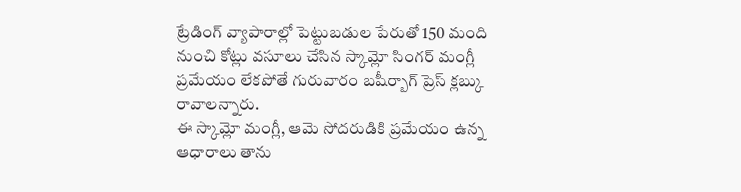ట్రేడింగ్ వ్యాపారాల్లో పెట్టుబడుల పేరుతో 150 మంది నుంచి కోట్లు వసూలు చేసిన స్కామ్లో సింగర్ మంగ్లీ ప్రమేయం లేకపోతే గురువారం బషీర్బాగ్ ప్రెస్ క్లబ్కు రావాలన్నారు.
ఈ స్కామ్లో మంగ్లీ, ఆమె సోదరుడికి ప్రమేయం ఉన్న ఆధారాలు తాను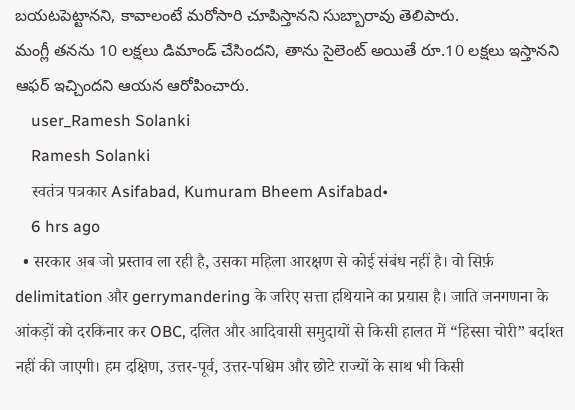బయటపెట్టానని, కావాలంటే మరోసారి చూపిస్తానని సుబ్బారావు తెలిపారు.
మంగ్లీ తనను 10 లక్షలు డిమాండ్ చేసిందని, తాను సైలెంట్ అయితే రూ.10 లక్షలు ఇస్తానని ఆఫర్ ఇచ్చిందని ఆయన ఆరోపించారు.
    user_Ramesh Solanki
    Ramesh Solanki
    स्वतंत्र पत्रकार Asifabad, Kumuram Bheem Asifabad•
    6 hrs ago
  • सरकार अब जो प्रस्ताव ला रही है, उसका महिला आरक्षण से कोई संबंध नहीं है। वो सिर्फ़ delimitation और gerrymandering के जरिए सत्ता हथियाने का प्रयास है। जाति जनगणना के आंकड़ों को दरकिनार कर OBC, दलित और आदिवासी समुदायों से किसी हालत में “हिस्सा चोरी” बर्दाश्त नहीं की जाएगी। हम दक्षिण, उत्तर-पूर्व, उत्तर-पश्चिम और छोटे राज्यों के साथ भी किसी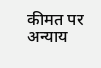कीमत पर अन्याय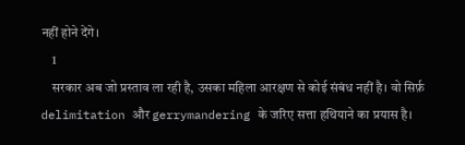नहीं होने देंगे।
    1
    सरकार अब जो प्रस्ताव ला रही है, उसका महिला आरक्षण से कोई संबंध नहीं है। वो सिर्फ़ delimitation और gerrymandering के जरिए सत्ता हथियाने का प्रयास है।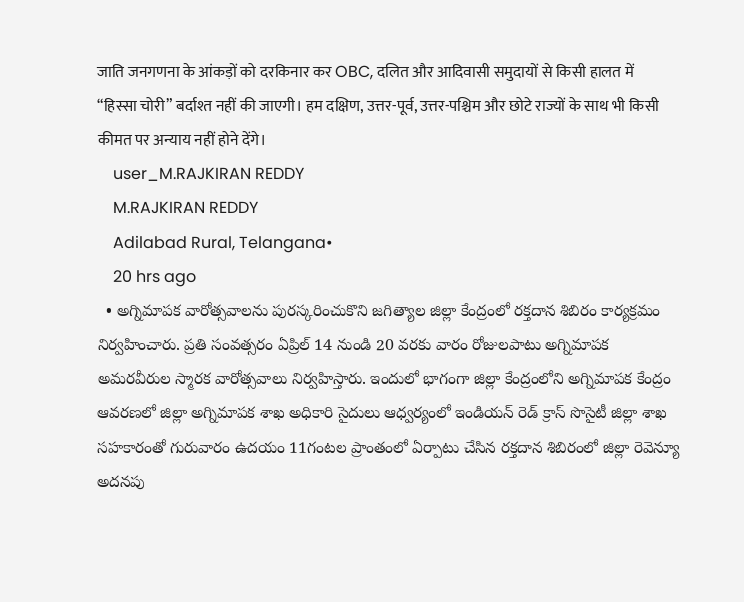जाति जनगणना के आंकड़ों को दरकिनार कर OBC, दलित और आदिवासी समुदायों से किसी हालत में “हिस्सा चोरी” बर्दाश्त नहीं की जाएगी। हम दक्षिण, उत्तर-पूर्व, उत्तर-पश्चिम और छोटे राज्यों के साथ भी किसी कीमत पर अन्याय नहीं होने देंगे।
    user_M.RAJKIRAN REDDY
    M.RAJKIRAN REDDY
    Adilabad Rural, Telangana•
    20 hrs ago
  • అగ్నిమాపక వారోత్సవాలను పురస్కరించుకొని జగిత్యాల జిల్లా కేంద్రంలో రక్తదాన శిబిరం కార్యక్రమం నిర్వహించారు. ప్రతి సంవత్సరం ఏప్రిల్ 14 నుండి 20 వరకు వారం రోజులపాటు అగ్నిమాపక అమరవీరుల స్మారక వారోత్సవాలు నిర్వహిస్తారు. ఇందులో భాగంగా జిల్లా కేంద్రంలోని అగ్నిమాపక కేంద్రం ఆవరణలో జిల్లా అగ్నిమాపక శాఖ అధికారి సైదులు ఆధ్వర్యంలో ఇండియన్ రెడ్ క్రాస్ సొసైటీ జిల్లా శాఖ సహకారంతో గురువారం ఉదయం 11గంటల ప్రాంతంలో ఏర్పాటు చేసిన రక్తదాన శిబిరంలో జిల్లా రెవెన్యూ అదనపు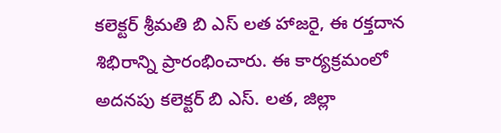కలెక్టర్ శ్రీమతి బి ఎస్ లత హాజరై, ఈ రక్తదాన శిభిరాన్ని ప్రారంభించారు. ఈ కార్యక్రమంలో అదనపు కలెక్టర్ బి ఎస్. లత, జిల్లా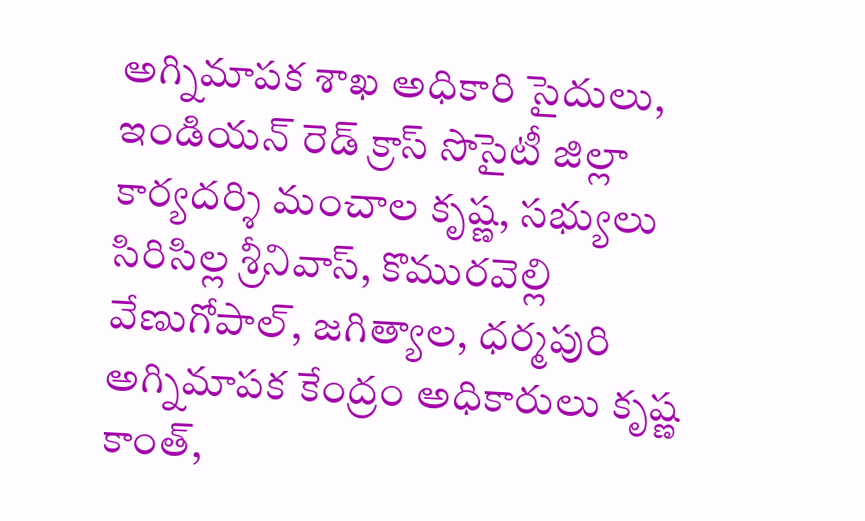అగ్నిమాపక శాఖ అధికారి సైదులు, ఇండియన్ రెడ్ క్రాస్ సొసైటీ జిల్లా కార్యదర్శి మంచాల కృష్ణ, సభ్యులు సిరిసిల్ల శ్రీనివాస్, కొమురవెల్లి వేణుగోపాల్, జగిత్యాల, ధర్మపురి అగ్నిమాపక కేంద్రం అధికారులు కృష్ణ కాంత్,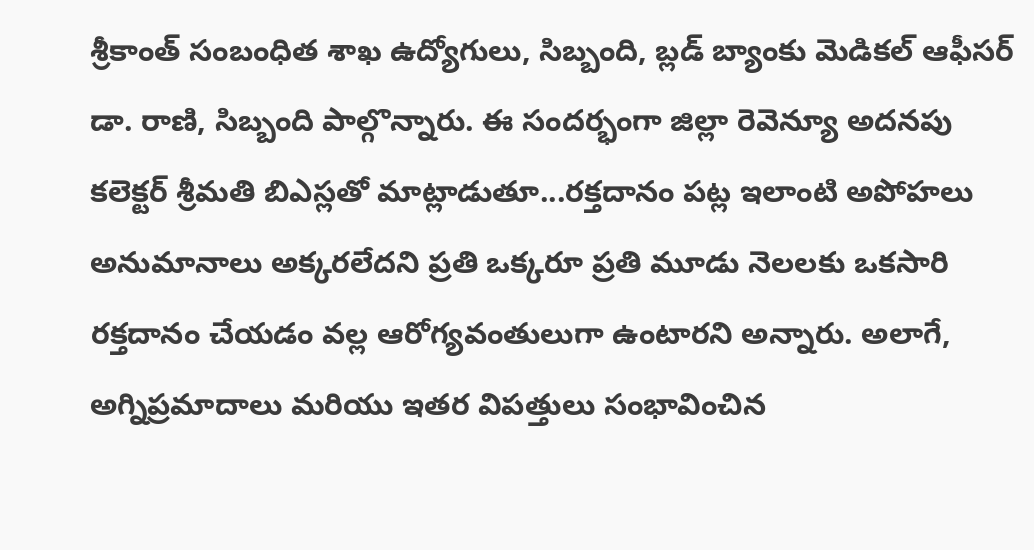శ్రీకాంత్ సంబంధిత శాఖ ఉద్యోగులు, సిబ్బంది, బ్లడ్ బ్యాంకు మెడికల్ ఆఫీసర్ డా. రాణి, సిబ్బంది పాల్గొన్నారు. ఈ సందర్భంగా జిల్లా రెవెన్యూ అదనపు కలెక్టర్ శ్రీమతి బిఎస్లతో మాట్లాడుతూ...రక్తదానం పట్ల ఇలాంటి అపోహలు అనుమానాలు అక్కరలేదని ప్రతి ఒక్కరూ ప్రతి మూడు నెలలకు ఒకసారి రక్తదానం చేయడం వల్ల ఆరోగ్యవంతులుగా ఉంటారని అన్నారు. అలాగే, అగ్నిప్రమాదాలు మరియు ఇతర విపత్తులు సంభావించిన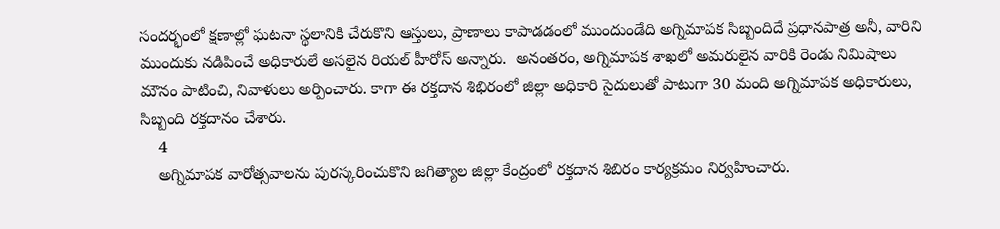సందర్భంలో క్షణాల్లో ఘటనా స్థలానికి చేరుకొని ఆస్తులు, ప్రాణాలు కాపాడడంలో ముందుండేది అగ్నిమాపక సిబ్బందిదే ప్రధానపాత్ర అనీ, వారిని ముందుకు నడిపించే అధికారులే అసలైన రియల్ హీరోస్ అన్నారు.  అనంతరం, అగ్నిమాపక శాఖలో అమరులైన వారికి రెండు నిమిషాలు మౌనం పాటించి, నివాళులు అర్పించారు. కాగా ఈ రక్తదాన శిభిరంలో జిల్లా అధికారి సైదులుతో పాటుగా 30 మంది అగ్నిమాపక అధికారులు, సిబ్బంది రక్తదానం చేశారు.
    4
    అగ్నిమాపక వారోత్సవాలను పురస్కరించుకొని జగిత్యాల జిల్లా కేంద్రంలో రక్తదాన శిబిరం కార్యక్రమం నిర్వహించారు.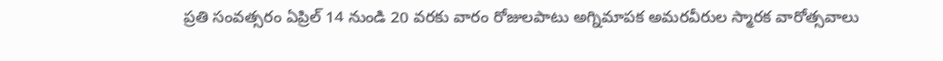ప్రతి సంవత్సరం ఏప్రిల్ 14 నుండి 20 వరకు వారం రోజులపాటు అగ్నిమాపక అమరవీరుల స్మారక వారోత్సవాలు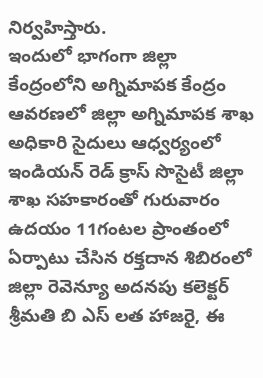నిర్వహిస్తారు.
ఇందులో భాగంగా జిల్లా కేంద్రంలోని అగ్నిమాపక కేంద్రం ఆవరణలో జిల్లా అగ్నిమాపక శాఖ అధికారి సైదులు ఆధ్వర్యంలో ఇండియన్ రెడ్ క్రాస్ సొసైటీ జిల్లా శాఖ సహకారంతో గురువారం ఉదయం 11గంటల ప్రాంతంలో ఏర్పాటు చేసిన రక్తదాన శిబిరంలో జిల్లా రెవెన్యూ అదనపు కలెక్టర్ శ్రీమతి బి ఎస్ లత హాజరై, ఈ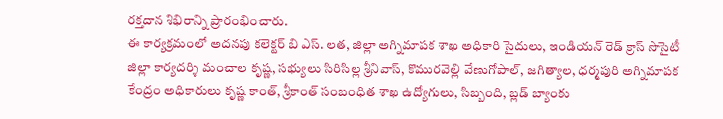రక్తదాన శిభిరాన్ని ప్రారంభించారు.
ఈ కార్యక్రమంలో అదనపు కలెక్టర్ బి ఎస్. లత, జిల్లా అగ్నిమాపక శాఖ అధికారి సైదులు, ఇండియన్ రెడ్ క్రాస్ సొసైటీ జిల్లా కార్యదర్శి మంచాల కృష్ణ, సభ్యులు సిరిసిల్ల శ్రీనివాస్, కొమురవెల్లి వేణుగోపాల్, జగిత్యాల, ధర్మపురి అగ్నిమాపక కేంద్రం అధికారులు కృష్ణ కాంత్, శ్రీకాంత్ సంబంధిత శాఖ ఉద్యోగులు, సిబ్బంది, బ్లడ్ బ్యాంకు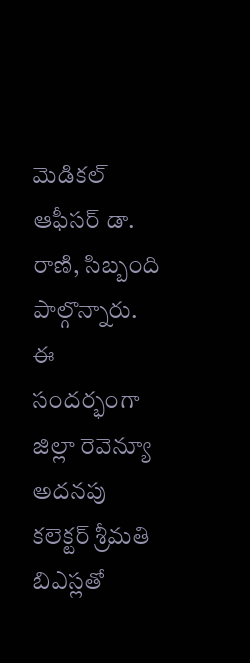మెడికల్ ఆఫీసర్ డా. రాణి, సిబ్బంది పాల్గొన్నారు.
ఈ సందర్భంగా జిల్లా రెవెన్యూ అదనపు కలెక్టర్ శ్రీమతి బిఎస్లతో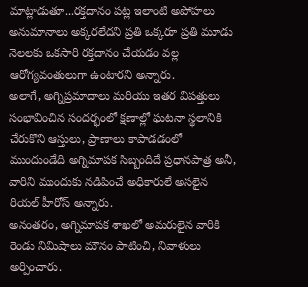మాట్లాడుతూ...రక్తదానం పట్ల ఇలాంటి అపోహలు అనుమానాలు అక్కరలేదని ప్రతి ఒక్కరూ ప్రతి మూడు నెలలకు ఒకసారి రక్తదానం చేయడం వల్ల ఆరోగ్యవంతులుగా ఉంటారని అన్నారు.
అలాగే, అగ్నిప్రమాదాలు మరియు ఇతర విపత్తులు సంభావించిన సందర్భంలో క్షణాల్లో ఘటనా స్థలానికి చేరుకొని ఆస్తులు, ప్రాణాలు కాపాడడంలో ముందుండేది అగ్నిమాపక సిబ్బందిదే ప్రధానపాత్ర అనీ, వారిని ముందుకు నడిపించే అధికారులే అసలైన రియల్ హీరోస్ అన్నారు.
అనంతరం, అగ్నిమాపక శాఖలో అమరులైన వారికి రెండు నిమిషాలు మౌనం పాటించి, నివాళులు అర్పించారు.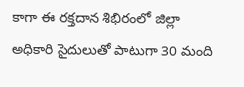కాగా ఈ రక్తదాన శిభిరంలో జిల్లా అధికారి సైదులుతో పాటుగా 30 మంది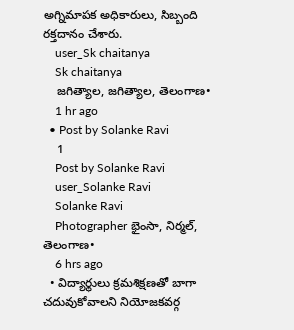అగ్నిమాపక అధికారులు, సిబ్బంది రక్తదానం చేశారు.
    user_Sk chaitanya
    Sk chaitanya
    జగిత్యాల, జగిత్యాల, తెలంగాణ•
    1 hr ago
  • Post by Solanke Ravi
    1
    Post by Solanke Ravi
    user_Solanke Ravi
    Solanke Ravi
    Photographer భైంసా, నిర్మల్, తెలంగాణ•
    6 hrs ago
  • విద్యార్థులు క్రమశిక్షణతో బాగా చదువుకోవాలని నియోజకవర్గ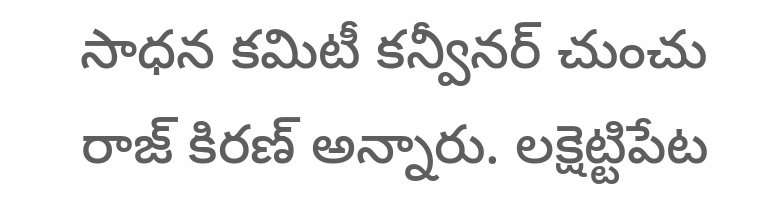సాధన కమిటీ కన్వీనర్ చుంచు రాజ్ కిరణ్ అన్నారు. లక్షెట్టిపేట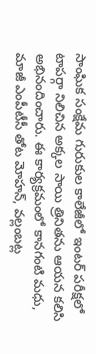సాంఘిక సంక్షేమ గురుకుల కాలేజీలో ఇంటర్ పరీక్షలో టాపర్గా నిలిచిన అక్కల సాయి త్రినితను ఆయన కలిసి అభినందించారు. ఈ కార్యక్రమంలో కానగంటి మధు, మాజీ ఎంపీటీసీ తోట మోహన్, వల్లంబట్ల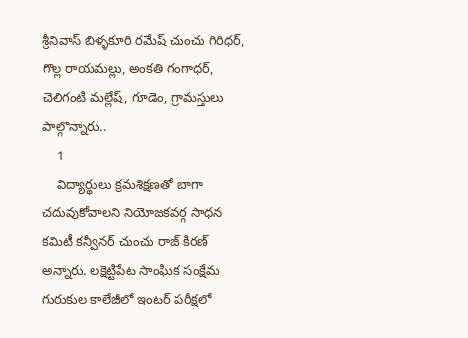శ్రీనివాస్ బిళ్ళకూరి రమేష్ చుంచు గిరిధర్, గొల్ల రాయమల్లు, అంకతి గంగాధర్, చెలిగంటి మల్లేష్, గూడెం, గ్రామస్తులు పాల్గొన్నారు..
    1
    విద్యార్థులు క్రమశిక్షణతో బాగా చదువుకోవాలని నియోజకవర్గ సాధన కమిటీ కన్వీనర్ చుంచు రాజ్ కిరణ్ అన్నారు. లక్షెట్టిపేట సాంఘిక సంక్షేమ గురుకుల కాలేజీలో ఇంటర్ పరీక్షలో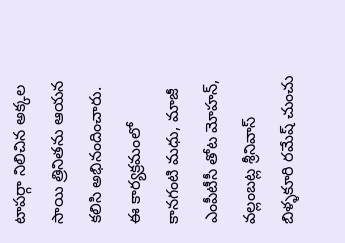టాపర్గా నిలిచిన అక్కల సాయి త్రినితను ఆయన కలిసి అభినందించారు.  ఈ కార్యక్రమంలో కానగంటి మధు, మాజీ ఎంపీటీసీ తోట మోహన్, వల్లంబట్ల శ్రీనివాస్ బిళ్ళకూరి రమేష్ చుంచు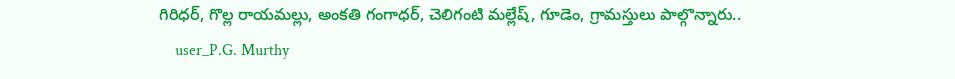గిరిధర్, గొల్ల రాయమల్లు, అంకతి గంగాధర్, చెలిగంటి మల్లేష్, గూడెం, గ్రామస్తులు పాల్గొన్నారు..
    user_P.G. Murthy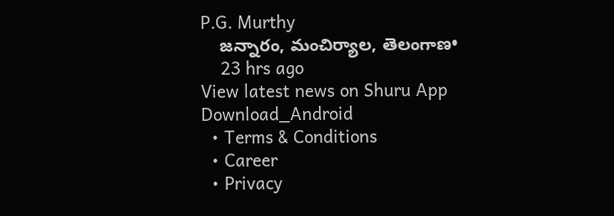P.G. Murthy
    జన్నారం, మంచిర్యాల, తెలంగాణ•
    23 hrs ago
View latest news on Shuru App
Download_Android
  • Terms & Conditions
  • Career
  • Privacy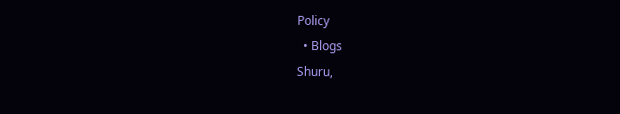Policy
  • Blogs
Shuru,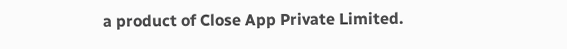a product of Close App Private Limited.